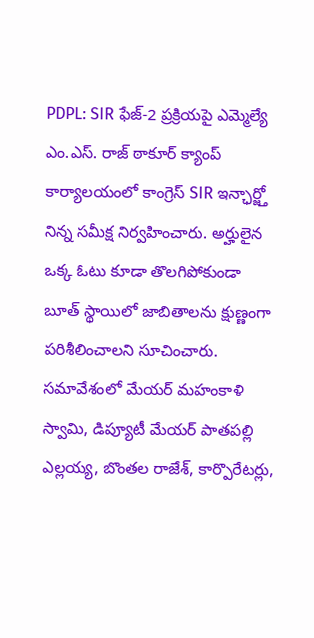PDPL: SIR ఫేజ్-2 ప్రక్రియపై ఎమ్మెల్యే ఎం.ఎస్. రాజ్ ఠాకూర్ క్యాంప్ కార్యాలయంలో కాంగ్రెస్ SIR ఇన్ఛార్జ్తో నిన్న సమీక్ష నిర్వహించారు. అర్హులైన ఒక్క ఓటు కూడా తొలగిపోకుండా బూత్ స్థాయిలో జాబితాలను క్షుణ్ణంగా పరిశీలించాలని సూచించారు. సమావేశంలో మేయర్ మహంకాళి స్వామి, డిప్యూటీ మేయర్ పాతపల్లి ఎల్లయ్య, బొంతల రాజేశ్, కార్పొరేటర్లు,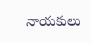నాయకులు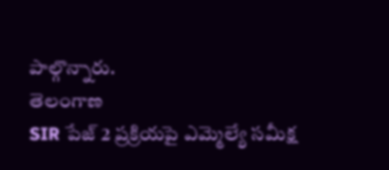పాల్గొన్నారు.
తెలంగాణ
SIR పేజ్ 2 ప్రక్రియపై ఎమ్మెల్యే సమీక్ష